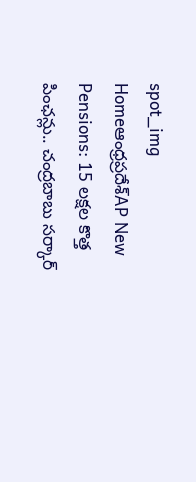spot_img
Homeఆంధ్రప్రదేశ్‌AP New Pensions: 15 లక్షల కొత్త పింఛన్లు.. చంద్రబాబు సర్కార్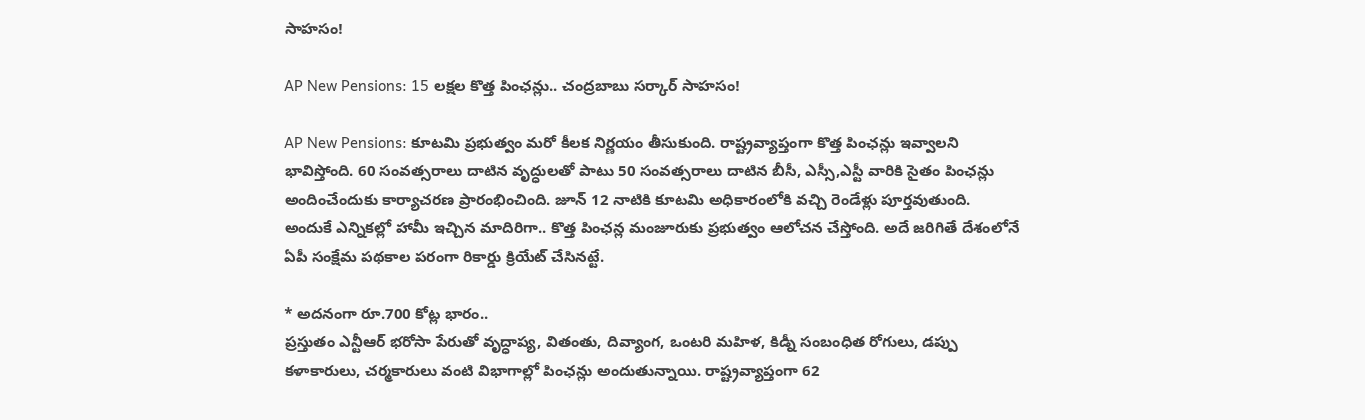సాహసం!

AP New Pensions: 15 లక్షల కొత్త పింఛన్లు.. చంద్రబాబు సర్కార్ సాహసం!

AP New Pensions: కూటమి ప్రభుత్వం మరో కీలక నిర్ణయం తీసుకుంది. రాష్ట్రవ్యాప్తంగా కొత్త పింఛన్లు ఇవ్వాలని భావిస్తోంది. 60 సంవత్సరాలు దాటిన వృద్ధులతో పాటు 50 సంవత్సరాలు దాటిన బీసీ, ఎస్సీ,ఎస్టీ వారికి సైతం పింఛన్లు అందించేందుకు కార్యాచరణ ప్రారంభించింది. జూన్ 12 నాటికి కూటమి అధికారంలోకి వచ్చి రెండేళ్లు పూర్తవుతుంది. అందుకే ఎన్నికల్లో హామీ ఇచ్చిన మాదిరిగా.. కొత్త పింఛన్ల మంజూరుకు ప్రభుత్వం ఆలోచన చేస్తోంది. అదే జరిగితే దేశంలోనే ఏపీ సంక్షేమ పథకాల పరంగా రికార్డు క్రియేట్ చేసినట్టే.

* అదనంగా రూ.700 కోట్ల భారం..
ప్రస్తుతం ఎన్టీఆర్ భరోసా పేరుతో వృద్ధాప్య, వితంతు, దివ్యాంగ, ఒంటరి మహిళ, కిడ్నీ సంబంధిత రోగులు, డప్పు కళాకారులు, చర్మకారులు వంటి విభాగాల్లో పింఛన్లు అందుతున్నాయి. రాష్ట్రవ్యాప్తంగా 62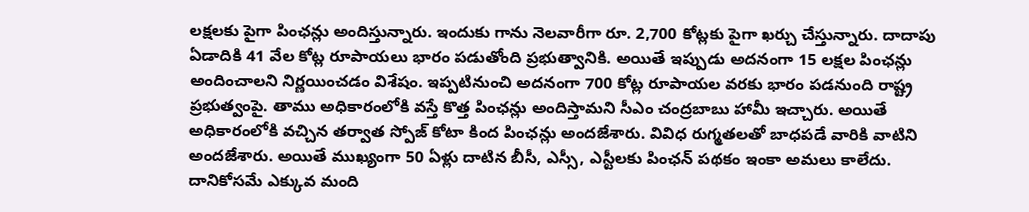లక్షలకు పైగా పింఛన్లు అందిస్తున్నారు. ఇందుకు గాను నెలవారీగా రూ. 2,700 కోట్లకు పైగా ఖర్చు చేస్తున్నారు. దాదాపు ఏడాదికి 41 వేల కోట్ల రూపాయలు భారం పడుతోంది ప్రభుత్వానికి. అయితే ఇప్పుడు అదనంగా 15 లక్షల పింఛన్లు అందించాలని నిర్ణయించడం విశేషం. ఇప్పటినుంచి అదనంగా 700 కోట్ల రూపాయల వరకు భారం పడనుంది రాష్ట్ర ప్రభుత్వంపై. తాము అధికారంలోకి వస్తే కొత్త పింఛన్లు అందిస్తామని సీఎం చంద్రబాబు హామీ ఇచ్చారు. అయితే అధికారంలోకి వచ్చిన తర్వాత స్పోజ్ కోటా కింద పింఛన్లు అందజేశారు. వివిధ రుగ్మతలతో బాధపడే వారికి వాటిని అందజేశారు. అయితే ముఖ్యంగా 50 ఏళ్లు దాటిన బీసీ, ఎస్సీ, ఎస్టీలకు పింఛన్ పథకం ఇంకా అమలు కాలేదు. దానికోసమే ఎక్కువ మంది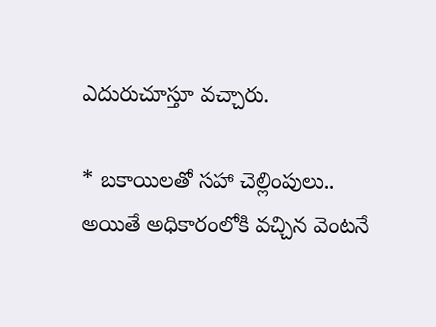ఎదురుచూస్తూ వచ్చారు.

* బకాయిలతో సహా చెల్లింపులు..
అయితే అధికారంలోకి వచ్చిన వెంటనే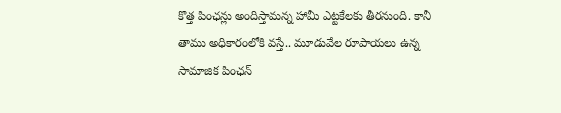కొత్త పింఛన్లు అందిస్తామన్న హామీ ఎట్టకేలకు తీరనుంది. కానీ తాము అధికారంలోకి వస్తే.. మూడువేల రూపాయలు ఉన్న సామాజిక పింఛన్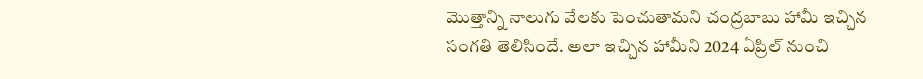మొత్తాన్ని నాలుగు వేలకు పెంచుతామని చంద్రబాబు హామీ ఇచ్చిన సంగతి తెలిసిందే. అలా ఇచ్చిన హామీని 2024 ఏప్రిల్ నుంచి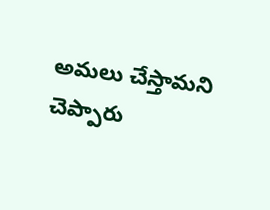అమలు చేస్తామని చెప్పారు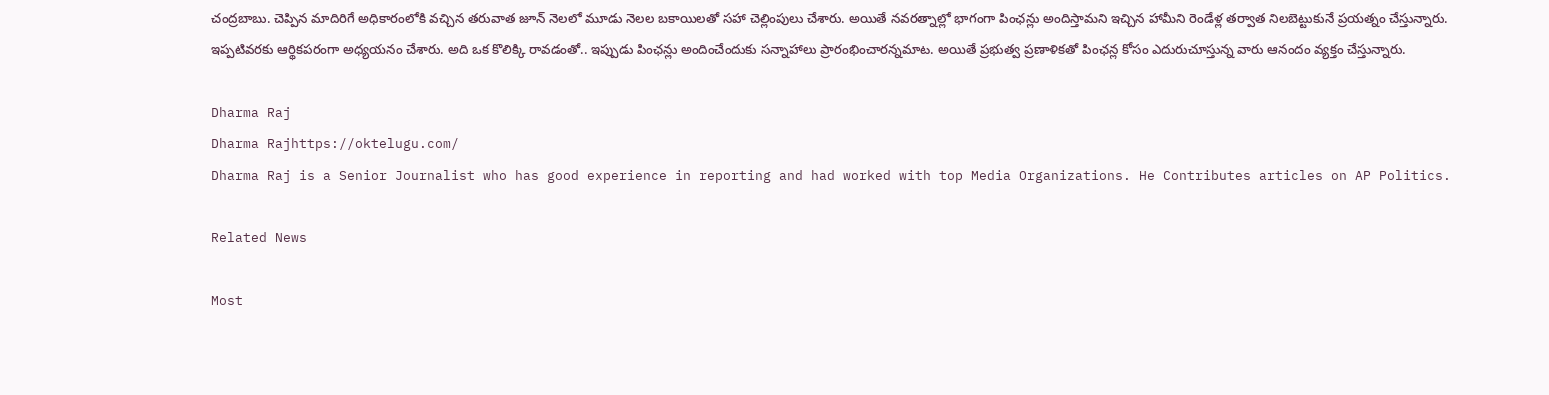చంద్రబాబు. చెప్పిన మాదిరిగే అధికారంలోకి వచ్చిన తరువాత జూన్ నెలలో మూడు నెలల బకాయిలతో సహా చెల్లింపులు చేశారు. అయితే నవరత్నాల్లో భాగంగా పింఛన్లు అందిస్తామని ఇచ్చిన హామీని రెండేళ్ల తర్వాత నిలబెట్టుకునే ప్రయత్నం చేస్తున్నారు. ఇప్పటివరకు ఆర్థికపరంగా అధ్యయనం చేశారు. అది ఒక కొలిక్కి రావడంతో.. ఇప్పుడు పింఛన్లు అందించేందుకు సన్నాహాలు ప్రారంభించారన్నమాట. అయితే ప్రభుత్వ ప్రణాళికతో పింఛన్ల కోసం ఎదురుచూస్తున్న వారు ఆనందం వ్యక్తం చేస్తున్నారు.

Dharma Raj
Dharma Rajhttps://oktelugu.com/
Dharma Raj is a Senior Journalist who has good experience in reporting and had worked with top Media Organizations. He Contributes articles on AP Politics.

Related News

Most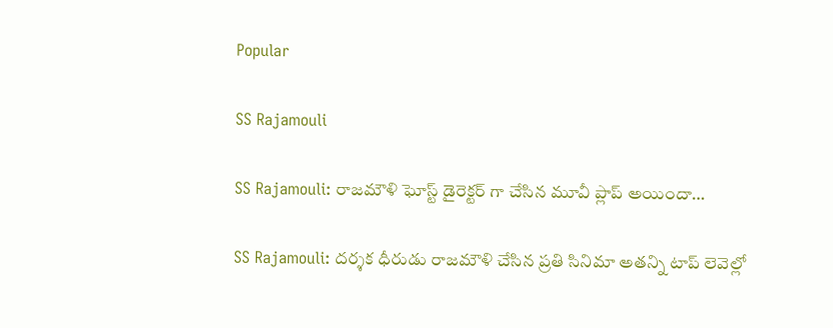Popular

SS Rajamouli

SS Rajamouli: రాజమౌళి ఘోస్ట్ డైరెక్టర్ గా చేసిన మూవీ ప్లాప్ అయిందా…

SS Rajamouli: దర్శక ధీరుడు రాజమౌళి చేసిన ప్రతి సినిమా అతన్ని టాప్ లెవెల్లో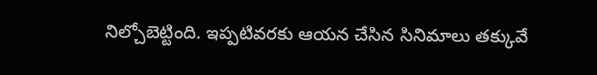నిల్చోబెట్టింది. ఇప్పటివరకు ఆయన చేసిన సినిమాలు తక్కువే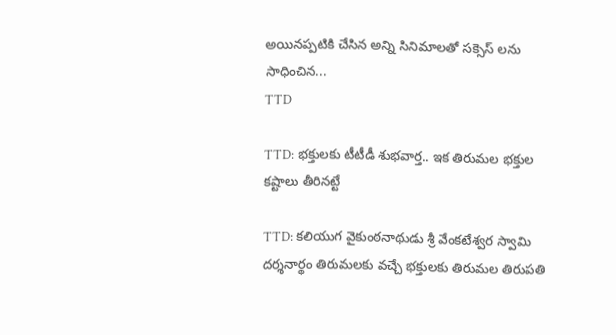అయినప్పటికి చేసిన అన్ని సినిమాలతో సక్సెస్ లను సాధించిన...
TTD

TTD: భక్తులకు టీటీడీ శుభవార్త.. ఇక తిరుమల భక్తుల కష్టాలు తీరినట్టే

TTD: కలియుగ వైకుంఠనాథుడు శ్రీ వేంకటేశ్వర స్వామి దర్శనార్థం తిరుమలకు వచ్చే భక్తులకు తిరుమల తిరుపతి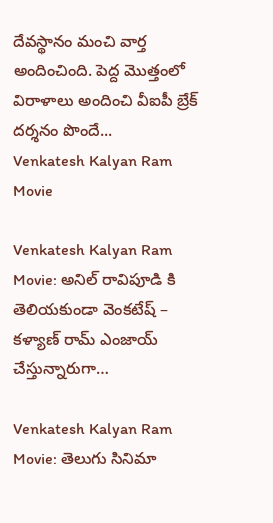దేవస్థానం మంచి వార్త అందించింది. పెద్ద మొత్తంలో విరాళాలు అందించి వీఐపీ బ్రేక్ దర్శనం పొందే...
Venkatesh Kalyan Ram Movie

Venkatesh Kalyan Ram Movie: అనిల్ రావిపూడి కి తెలియకుండా వెంకటేష్ – కళ్యాణ్ రామ్ ఎంజాయ్ చేస్తున్నారుగా…

Venkatesh Kalyan Ram Movie: తెలుగు సినిమా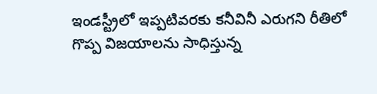ఇండస్ట్రీలో ఇప్పటివరకు కనీవినీ ఎరుగని రీతిలో గొప్ప విజయాలను సాధిస్తున్న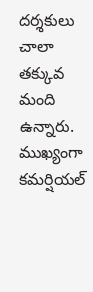దర్శకులు చాలా తక్కువ మంది ఉన్నారు. ముఖ్యంగా కమర్షియల్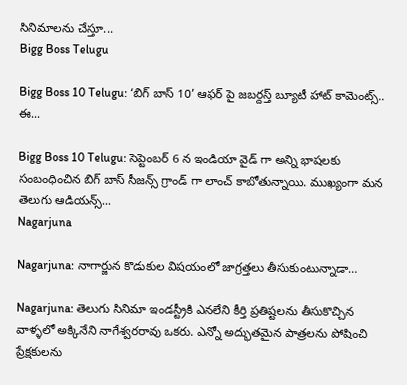సినిమాలను చేస్తూ...
Bigg Boss Telugu

Bigg Boss 10 Telugu: ‘బిగ్ బాస్ 10’ ఆఫర్ పై జబర్దస్త్ బ్యూటీ హాట్ కామెంట్స్.. ఈ...

Bigg Boss 10 Telugu: సెప్టెంబర్ 6 న ఇండియా వైడ్ గా అన్ని భాషలకు సంబంధించిన బిగ్ బాస్ సీజన్స్ గ్రాండ్ గా లాంచ్ కాబోతున్నాయి. ముఖ్యంగా మన తెలుగు ఆడియన్స్...
Nagarjuna

Nagarjuna: నాగార్జున కొడుకుల విషయంలో జాగ్రత్తలు తీసుకుంటున్నాడా…

Nagarjuna: తెలుగు సినిమా ఇండస్ట్రీకి ఎనలేని కీర్తి ప్రతిష్టలను తీసుకొచ్చిన వాళ్ళలో అక్కినేని నాగేశ్వరరావు ఒకరు. ఎన్నో అద్భుతమైన పాత్రలను పోషించి ప్రేక్షకులను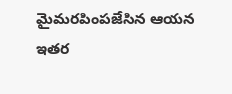మైమరపింపజేసిన ఆయన ఇతర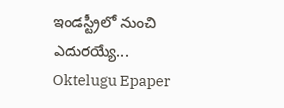ఇండస్ట్రీలో నుంచి ఎదురయ్యే...
Oktelugu Epaper